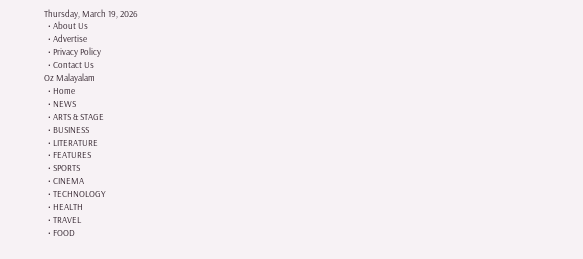Thursday, March 19, 2026
  • About Us
  • Advertise
  • Privacy Policy
  • Contact Us
Oz Malayalam
  • Home
  • NEWS
  • ARTS & STAGE
  • BUSINESS
  • LITERATURE
  • FEATURES
  • SPORTS
  • CINEMA
  • TECHNOLOGY
  • HEALTH
  • TRAVEL
  • FOOD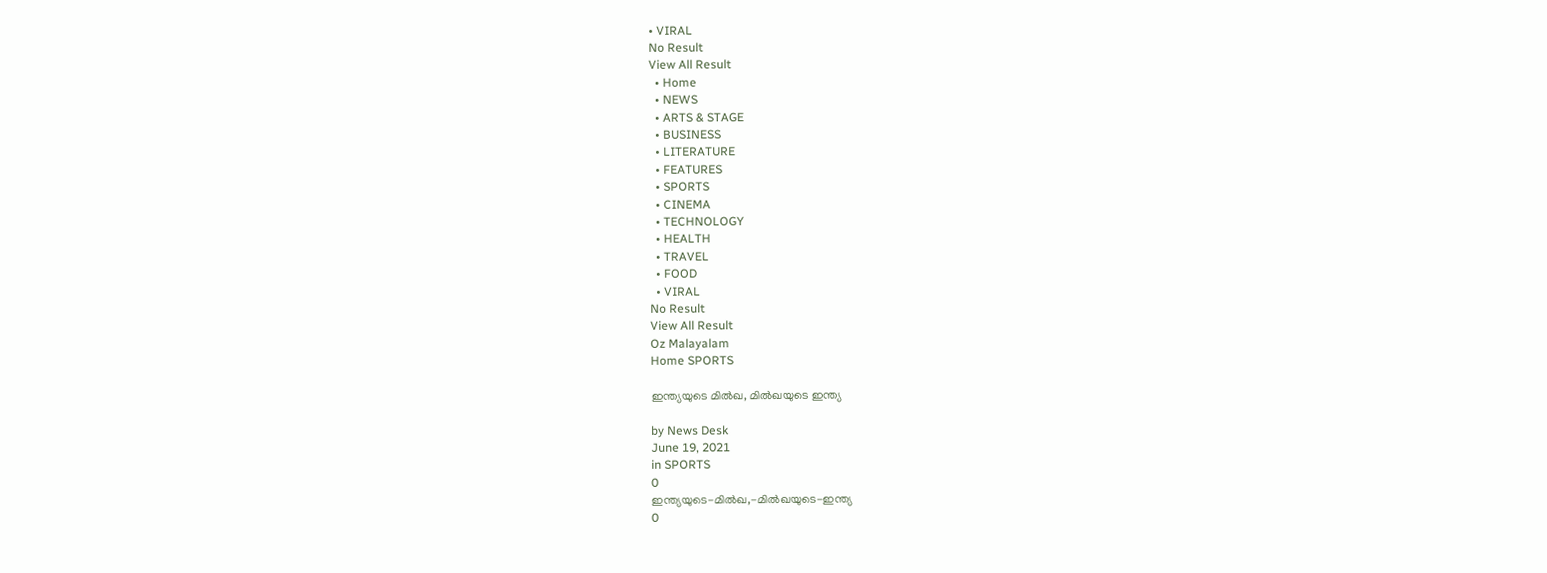• VIRAL
No Result
View All Result
  • Home
  • NEWS
  • ARTS & STAGE
  • BUSINESS
  • LITERATURE
  • FEATURES
  • SPORTS
  • CINEMA
  • TECHNOLOGY
  • HEALTH
  • TRAVEL
  • FOOD
  • VIRAL
No Result
View All Result
Oz Malayalam
Home SPORTS

ഇന്ത്യയുടെ മിൽഖ, മിൽഖയുടെ ഇന്ത്യ

by News Desk
June 19, 2021
in SPORTS
0
ഇന്ത്യയുടെ-മിൽഖ,-മിൽഖയുടെ-ഇന്ത്യ
0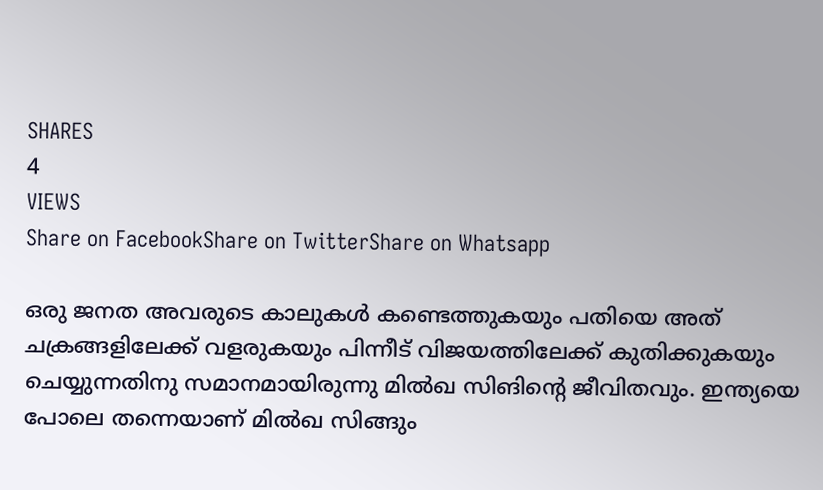SHARES
4
VIEWS
Share on FacebookShare on TwitterShare on Whatsapp

ഒരു ജനത അവരുടെ കാലുകൾ കണ്ടെത്തുകയും പതിയെ അത് ചക്രങ്ങളിലേക്ക് വളരുകയും പിന്നീട് വിജയത്തിലേക്ക് കുതിക്കുകയും ചെയ്യുന്നതിനു സമാനമായിരുന്നു മിൽഖ സിങിന്റെ ജീവിതവും. ഇന്ത്യയെ പോലെ തന്നെയാണ് മിൽഖ സിങ്ങും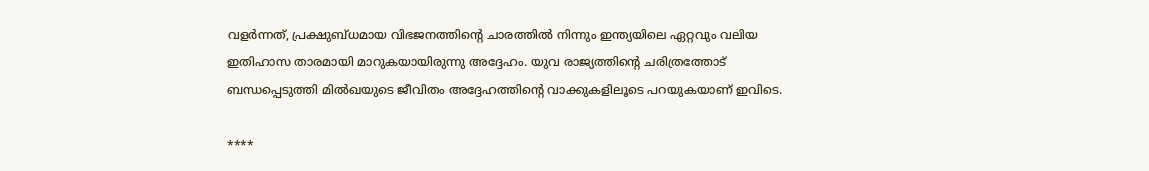വളർന്നത്, പ്രക്ഷുബ്ധമായ വിഭജനത്തിന്റെ ചാരത്തിൽ നിന്നും ഇന്ത്യയിലെ ഏറ്റവും വലിയ ഇതിഹാസ താരമായി മാറുകയായിരുന്നു അദ്ദേഹം. യുവ രാജ്യത്തിന്റെ ചരിത്രത്തോട് ബന്ധപ്പെടുത്തി മിൽഖയുടെ ജീവിതം അദ്ദേഹത്തിന്റെ വാക്കുകളിലൂടെ പറയുകയാണ് ഇവിടെ.

****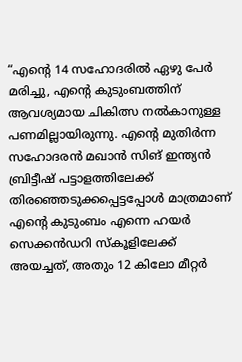“എന്റെ 14 സഹോദരിൽ ഏഴു പേർ മരിച്ചു, എന്റെ കുടുംബത്തിന് ആവശ്യമായ ചികിത്സ നൽകാനുള്ള പണമില്ലായിരുന്നു. എന്റെ മുതിർന്ന സഹോദരൻ മഖാൻ സിങ് ഇന്ത്യൻ ബ്രിട്ടീഷ് പട്ടാളത്തിലേക്ക് തിരഞ്ഞെടുക്കപ്പെട്ടപ്പോൾ മാത്രമാണ് എന്റെ കുടുംബം എന്നെ ഹയർ സെക്കൻഡറി സ്കൂളിലേക്ക് അയച്ചത്, അതും 12 കിലോ മീറ്റർ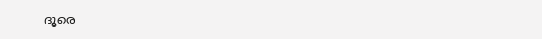ദൂരെ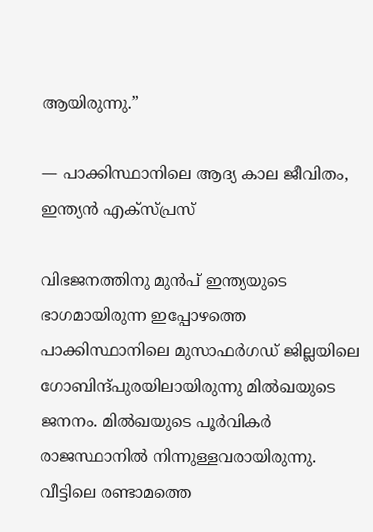ആയിരുന്നു.”

— പാക്കിസ്ഥാനിലെ ആദ്യ കാല ജീവിതം, ഇന്ത്യൻ എക്സ്പ്രസ്

വിഭജനത്തിനു മുൻപ് ഇന്ത്യയുടെ ഭാഗമായിരുന്ന ഇപ്പോഴത്തെ പാക്കിസ്ഥാനിലെ മുസാഫർഗഡ് ജില്ലയിലെ ഗോബിന്ദ്‌പുരയിലായിരുന്നു മിൽഖയുടെ ജനനം. മിൽഖയുടെ പൂർവികർ രാജസ്ഥാനിൽ നിന്നുള്ളവരായിരുന്നു. വീട്ടിലെ രണ്ടാമത്തെ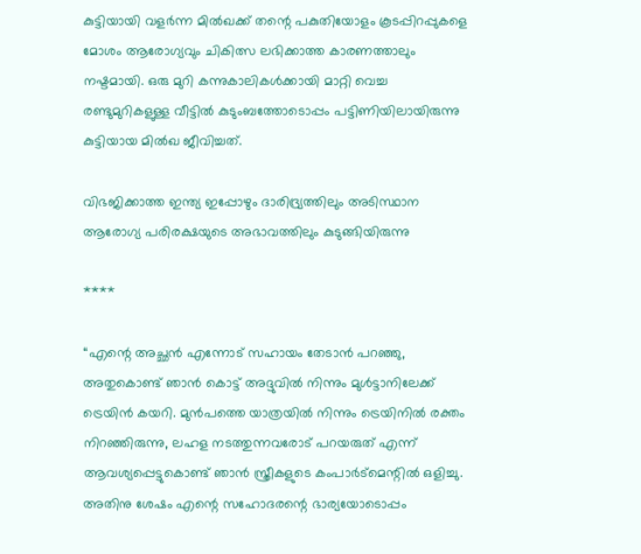കുട്ടിയായി വളർന്ന മിൽഖക്ക് തന്റെ പകുതിയോളം കൂടപ്പിറപ്പുകളെ മോശം ആരോഗ്യവും ചികിത്സ ലഭിക്കാത്ത കാരണത്താലും നഷ്ടമായി. ഒരു മുറി കന്നുകാലികൾക്കായി മാറ്റി വെച്ച രണ്ടുമുറികളുള്ള വീട്ടിൽ കുടുംബത്തോടൊപ്പം പട്ടിണിയിലായിരുന്നു കുട്ടിയായ മിൽഖ ജീവിച്ചത്.

വിഭജിക്കാത്ത ഇന്ത്യ ഇപ്പോഴും ദാരിദ്ര്യത്തിലും അടിസ്ഥാന ആരോഗ്യ പരിരക്ഷയുടെ അഭാവത്തിലും കുടുങ്ങിയിരുന്നു

****

“എന്റെ അച്ഛൻ എന്നോട് സഹായം തേടാൻ പറഞ്ഞു, അതുകൊണ്ട് ഞാൻ കൊട്ട് അദ്ദുവിൽ നിന്നും മുൾട്ടാനിലേക്ക് ട്രെയിൻ കയറി. മുൻപത്തെ യാത്രയിൽ നിന്നും ട്രെയിനിൽ രക്തം നിറഞ്ഞിരുന്നു, ലഹള നടത്തുന്നവരോട് പറയരുത് എന്ന് ആവശ്യപ്പെട്ടുകൊണ്ട് ഞാൻ സ്ത്രീകളുടെ കംപാർട്മെന്റിൽ ഒളിച്ചു. അതിനു ശേഷം എന്റെ സഹോദരന്റെ ഭാര്യയോടൊപ്പം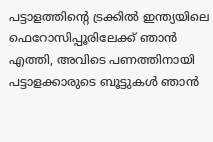പട്ടാളത്തിന്റെ ട്രക്കിൽ ഇന്ത്യയിലെ ഫെറോസിപ്പൂരിലേക്ക് ഞാൻ എത്തി, അവിടെ പണത്തിനായി പട്ടാളക്കാരുടെ ബൂട്ടുകൾ ഞാൻ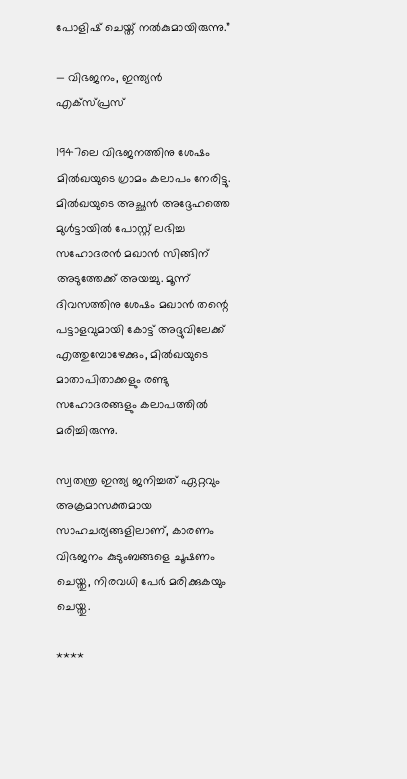പോളിഷ് ചെയ്ത് നൽകുമായിരുന്നു.”

— വിഭജനം, ഇന്ത്യൻ എക്സ്പ്രസ്

1947ലെ വിഭജനത്തിനു ശേഷം മിൽഖയുടെ ഗ്രാമം കലാപം നേരിട്ടു. മിൽഖയുടെ അച്ഛൻ അദ്ദേഹത്തെ മുൾട്ടായിൽ പോസ്റ്റ് ലഭിച്ച സഹോദരൻ മഖാൻ സിങ്ങിന് അടുത്തേക്ക് അയച്ചു. മൂന്ന് ദിവസത്തിനു ശേഷം മഖാൻ തന്റെ പട്ടാളവുമായി കോട്ട് അദ്ദുവിലേക്ക് എത്തുമ്പോഴേക്കും, മിൽഖയുടെ മാതാപിതാക്കളും രണ്ടു സഹോദരങ്ങളും കലാപത്തിൽ മരിച്ചിരുന്നു.

സ്വതന്ത്ര ഇന്ത്യ ജനിച്ചത് ഏറ്റവും അക്രമാസക്തമായ സാഹചര്യങ്ങളിലാണ്, കാരണം വിഭജനം കുടുംബങ്ങളെ ചൂഷണം ചെയ്തു, നിരവധി പേർ മരിക്കുകയും ചെയ്തു.

****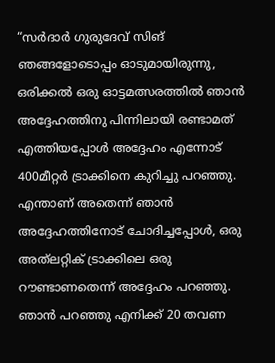“സർദാർ ഗുരുദേവ് സിങ് ഞങ്ങളോടൊപ്പം ഓടുമായിരുന്നു, ഒരിക്കൽ ഒരു ഓട്ടമത്സരത്തിൽ ഞാൻ അദ്ദേഹത്തിനു പിന്നിലായി രണ്ടാമത് എത്തിയപ്പോൾ അദ്ദേഹം എന്നോട് 400മീറ്റർ ട്രാക്കിനെ കുറിച്ചു പറഞ്ഞു. എന്താണ് അതെന്ന് ഞാൻ അദ്ദേഹത്തിനോട് ചോദിച്ചപ്പോൾ, ഒരു അത്‌ലറ്റിക് ട്രാക്കിലെ ഒരു റൗണ്ടാണതെന്ന് അദ്ദേഹം പറഞ്ഞു. ഞാൻ പറഞ്ഞു എനിക്ക് 20 തവണ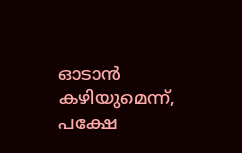ഓടാൻ കഴിയുമെന്ന്, പക്ഷേ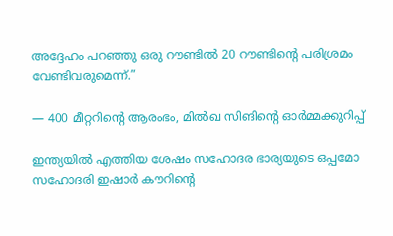അദ്ദേഹം പറഞ്ഞു ഒരു റൗണ്ടിൽ 20 റൗണ്ടിന്റെ പരിശ്രമം വേണ്ടിവരുമെന്ന്.”

— 400 മീറ്ററിന്റെ ആരംഭം, മിൽഖ സിങിന്റെ ഓർമ്മക്കുറിപ്പ്

ഇന്ത്യയിൽ എത്തിയ ശേഷം സഹോദര ഭാര്യയുടെ ഒപ്പമോ സഹോദരി ഇഷാർ കൗറിന്റെ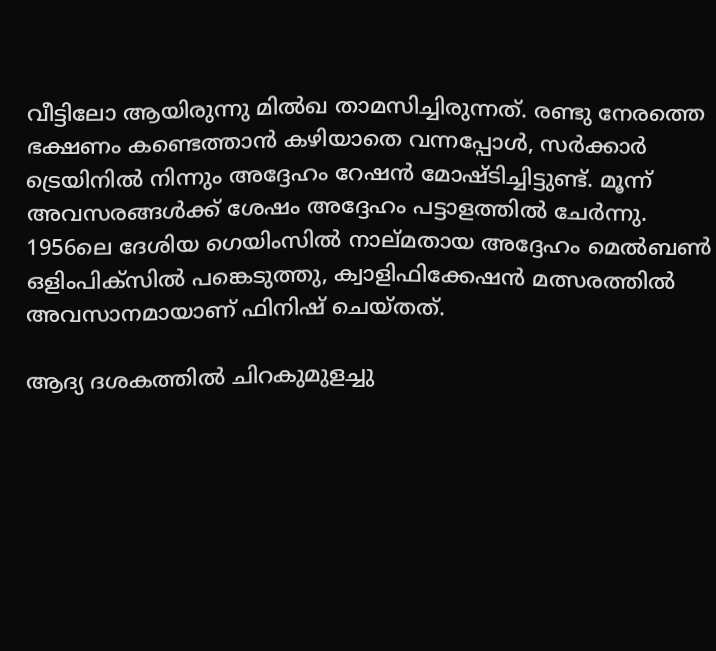വീട്ടിലോ ആയിരുന്നു മിൽഖ താമസിച്ചിരുന്നത്. രണ്ടു നേരത്തെ ഭക്ഷണം കണ്ടെത്താൻ കഴിയാതെ വന്നപ്പോൾ, സർക്കാർ ട്രെയിനിൽ നിന്നും അദ്ദേഹം റേഷൻ മോഷ്ടിച്ചിട്ടുണ്ട്. മൂന്ന് അവസരങ്ങൾക്ക് ശേഷം അദ്ദേഹം പട്ടാളത്തിൽ ചേർന്നു. 1956ലെ ദേശിയ ഗെയിംസിൽ നാല്മതായ അദ്ദേഹം മെൽബൺ ഒളിംപിക്സിൽ പങ്കെടുത്തു, ക്വാളിഫിക്കേഷൻ മത്സരത്തിൽ അവസാനമായാണ് ഫിനിഷ് ചെയ്തത്.

ആദ്യ ദശകത്തിൽ ചിറകുമുളച്ചു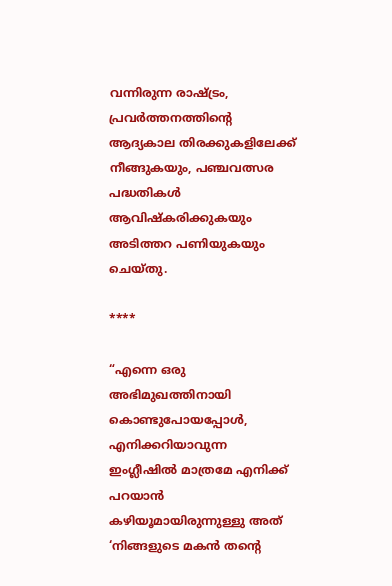വന്നിരുന്ന രാഷ്ട്രം, പ്രവർത്തനത്തിന്റെ ആദ്യകാല തിരക്കുകളിലേക്ക് നീങ്ങുകയും, പഞ്ചവത്സര പദ്ധതികൾ ആവിഷ്കരിക്കുകയും അടിത്തറ പണിയുകയും ചെയ്തു.

****

“എന്നെ ഒരു അഭിമുഖത്തിനായി കൊണ്ടുപോയപ്പോൾ, എനിക്കറിയാവുന്ന ഇംഗ്ലീഷിൽ മാത്രമേ എനിക്ക് പറയാൻ കഴിയൂമായിരുന്നുള്ളു അത് ‘നിങ്ങളുടെ മകൻ തന്റെ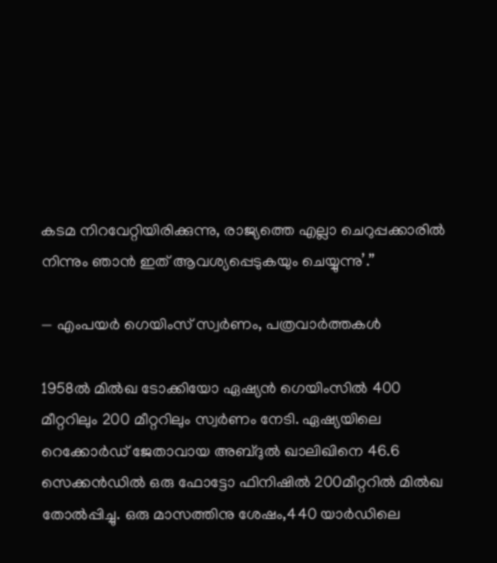കടമ നിറവേറ്റിയിരിക്കുന്നു, രാജ്യത്തെ എല്ലാ ചെറുപ്പക്കാരിൽ നിന്നും ഞാൻ ഇത് ആവശ്യപ്പെടുകയും ചെയ്യുന്നു’.”

— എംപയർ ഗെയിംസ് സ്വർണം, പത്രവാർത്തകൾ

1958ൽ മിൽഖ ടോക്കിയോ ഏഷ്യൻ ഗെയിംസിൽ 400 മീറ്ററിലും 200 മീറ്ററിലും സ്വർണം നേടി. ഏഷ്യയിലെ റെക്കോർഡ് ജേതാവായ അബ്ദുൽ ഖാലിഖിനെ 46.6 സെക്കൻഡിൽ ഒരു ഫോട്ടോ ഫിനിഷിൽ 200മീറ്ററിൽ മിൽഖ തോൽപ്പിച്ചു. ഒരു മാസത്തിനു ശേഷം,440 യാർഡിലെ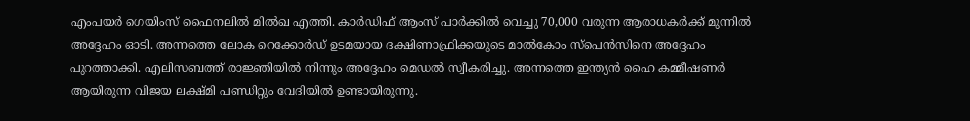എംപയർ ഗെയിംസ് ഫൈനലിൽ മിൽഖ എത്തി. കാർഡിഫ് ആംസ് പാർക്കിൽ വെച്ചു 70,000 വരുന്ന ആരാധകർക്ക് മുന്നിൽ അദ്ദേഹം ഓടി. അന്നത്തെ ലോക റെക്കോർഡ് ഉടമയായ ദക്ഷിണാഫ്രിക്കയുടെ മാൽകോം സ്‌പെൻസിനെ അദ്ദേഹം പുറത്താക്കി. എലിസബത്ത് രാജ്ഞിയിൽ നിന്നും അദ്ദേഹം മെഡൽ സ്വീകരിച്ചു. അന്നത്തെ ഇന്ത്യൻ ഹൈ കമ്മീഷണർ ആയിരുന്ന വിജയ ലക്ഷ്മി പണ്ഡിറ്റും വേദിയിൽ ഉണ്ടായിരുന്നു.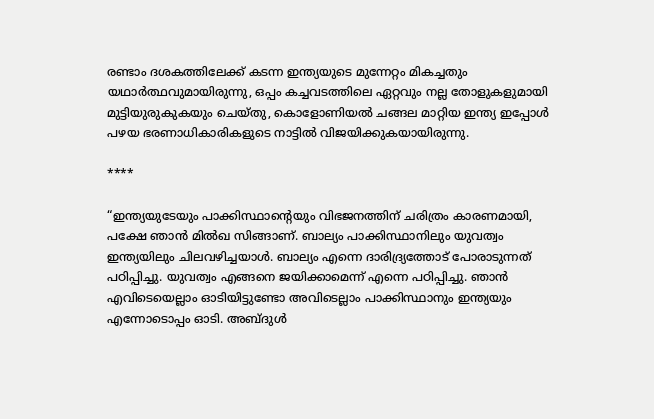രണ്ടാം ദശകത്തിലേക്ക് കടന്ന ഇന്ത്യയുടെ മുന്നേറ്റം മികച്ചതും യഥാർത്ഥവുമായിരുന്നു, ഒപ്പം കച്ചവടത്തിലെ ഏറ്റവും നല്ല തോളുകളുമായി മുട്ടിയുരുകുകയും ചെയ്തു, കൊളോണിയൽ ചങ്ങല മാറ്റിയ ഇന്ത്യ ഇപ്പോൾ പഴയ ഭരണാധികാരികളുടെ നാട്ടിൽ വിജയിക്കുകയായിരുന്നു.

****

“ഇന്ത്യയുടേയും പാക്കിസ്ഥാന്റെയും വിഭജനത്തിന് ചരിത്രം കാരണമായി, പക്ഷേ ഞാൻ മിൽഖ സിങ്ങാണ്. ബാല്യം പാക്കിസ്ഥാനിലും യുവത്വം ഇന്ത്യയിലും ചിലവഴിച്ചയാൾ. ബാല്യം എന്നെ ദാരിദ്ര്യത്തോട് പോരാടുന്നത് പഠിപ്പിച്ചു. യുവത്വം എങ്ങനെ ജയിക്കാമെന്ന് എന്നെ പഠിപ്പിച്ചു. ഞാൻ എവിടെയെല്ലാം ഓടിയിട്ടുണ്ടോ അവിടെല്ലാം പാക്കിസ്ഥാനും ഇന്ത്യയും എന്നോടൊപ്പം ഓടി. അബ്‌ദുൾ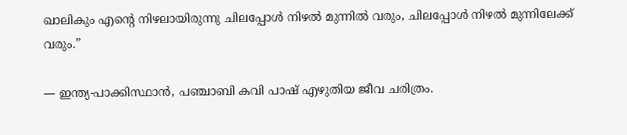ഖാലികും എന്റെ നിഴലായിരുന്നു ചിലപ്പോൾ നിഴൽ മുന്നിൽ വരും, ചിലപ്പോൾ നിഴൽ മുന്നിലേക്ക് വരും.”

— ഇന്ത്യ-പാക്കിസ്ഥാൻ, പഞ്ചാബി കവി പാഷ് എഴുതിയ ജീവ ചരിത്രം.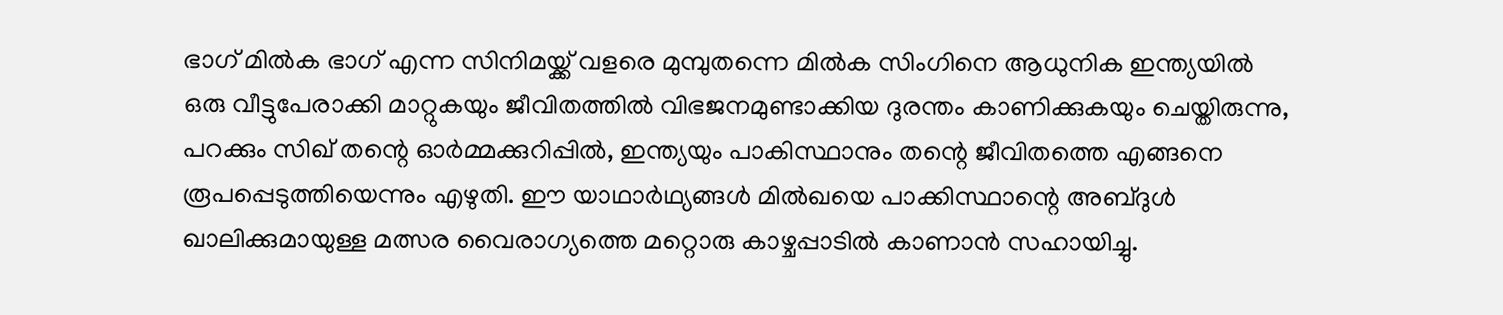ഭാഗ് മിൽ‌ക ഭാഗ് എന്ന സിനിമയ്ക്ക് വളരെ മുമ്പുതന്നെ മിൽ‌ക സിംഗിനെ ആധുനിക ഇന്ത്യയിൽ ഒരു വീട്ടുപേരാക്കി മാറ്റുകയും ജീവിതത്തിൽ വിഭജനമുണ്ടാക്കിയ ദുരന്തം കാണിക്കുകയും ചെയ്തിരുന്നു, പറക്കും സിഖ് തന്റെ ഓർമ്മക്കുറിപ്പിൽ, ഇന്ത്യയും പാകിസ്ഥാനും തന്റെ ജീവിതത്തെ എങ്ങനെ രൂപപ്പെടുത്തിയെന്നും എഴുതി. ഈ യാഥാർഥ്യങ്ങൾ മിൽഖയെ പാക്കിസ്ഥാന്റെ അബ്‌ദുൾ ഖാലിക്കുമായുള്ള മത്സര വൈരാഗ്യത്തെ മറ്റൊരു കാഴ്ചപ്പാടിൽ കാണാൻ സഹായിച്ചു.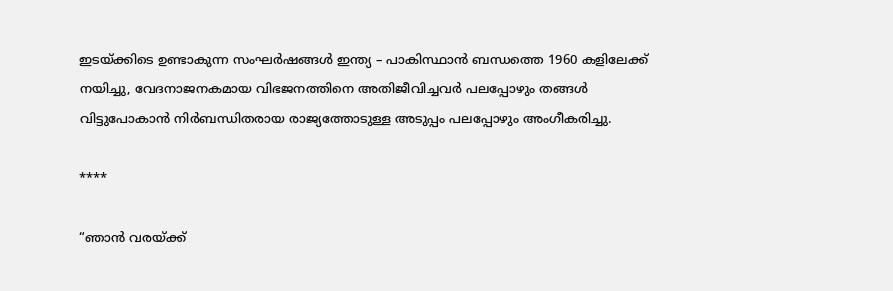ഇടയ്ക്കിടെ ഉണ്ടാകുന്ന സംഘർഷങ്ങൾ ഇന്ത്യ – പാകിസ്ഥാൻ ബന്ധത്തെ 1960 കളിലേക്ക് നയിച്ചു, വേദനാജനകമായ വിഭജനത്തിനെ അതിജീവിച്ചവർ പലപ്പോഴും തങ്ങൾ വിട്ടുപോകാൻ നിർബന്ധിതരായ രാജ്യത്തോടുള്ള അടുപ്പം പലപ്പോഴും അംഗീകരിച്ചു.

****

“ഞാൻ വരയ്ക്ക്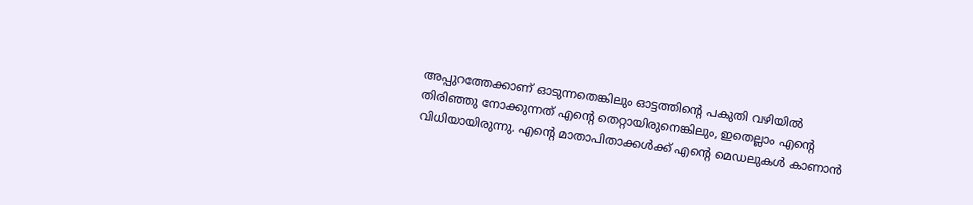അപ്പുറത്തേക്കാണ് ഓടുന്നതെങ്കിലും ഓട്ടത്തിന്റെ പകുതി വഴിയിൽ തിരിഞ്ഞു നോക്കുന്നത് എന്റെ തെറ്റായിരുനെങ്കിലും, ഇതെല്ലാം എന്റെ വിധിയായിരുന്നു. എന്റെ മാതാപിതാക്കൾക്ക് എന്റെ മെഡലുകൾ കാണാൻ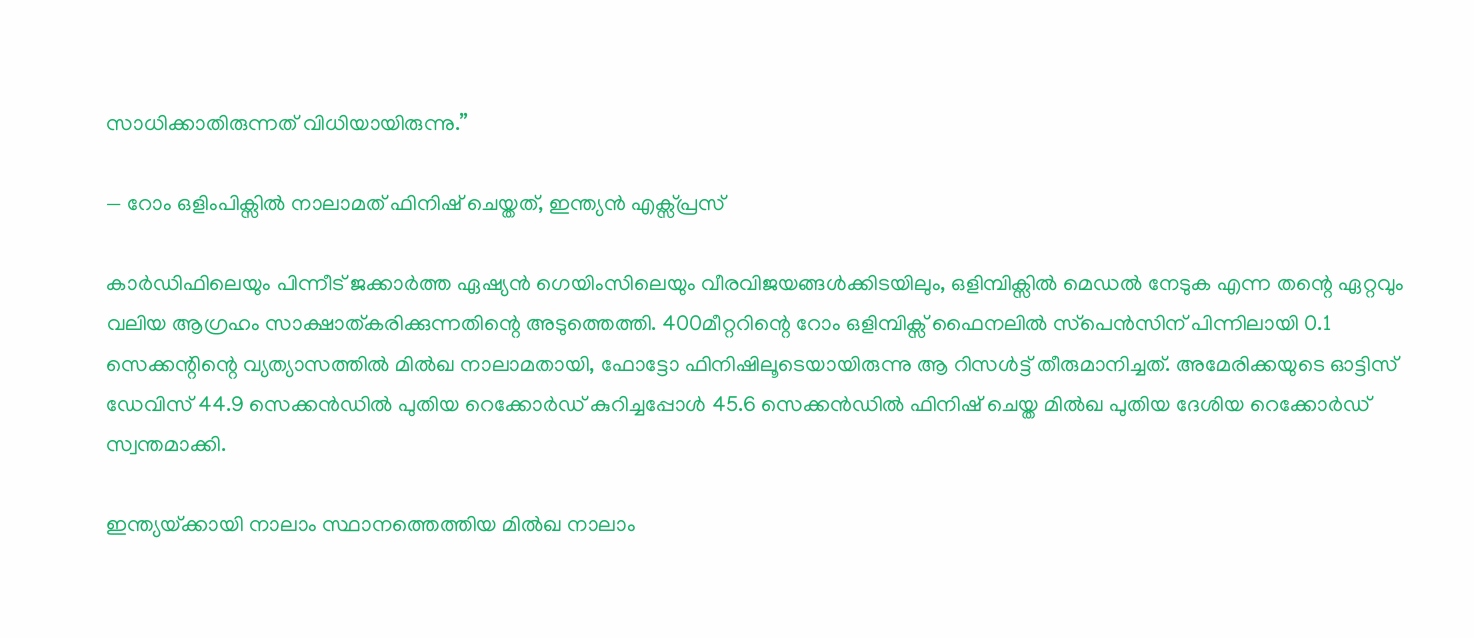സാധിക്കാതിരുന്നത് വിധിയായിരുന്നു.”

— റോം ഒളിംപിക്സിൽ നാലാമത് ഫിനിഷ് ചെയ്തത്, ഇന്ത്യൻ എക്സ്പ്രസ്

കാർഡിഫിലെയും പിന്നീട് ജക്കാർത്ത ഏഷ്യൻ ഗെയിംസിലെയും വീരവിജയങ്ങൾക്കിടയിലും, ഒളിമ്പിക്സിൽ മെഡൽ നേടുക എന്ന തന്റെ ഏറ്റവും വലിയ ആഗ്രഹം സാക്ഷാത്കരിക്കുന്നതിന്റെ അടുത്തെത്തി. 400മീറ്ററിന്റെ റോം ഒളിമ്പിക്സ് ഫൈനലിൽ സ്‌പെൻസിന് പിന്നിലായി 0.1 സെക്കന്റിന്റെ വ്യത്യാസത്തിൽ മിൽഖ നാലാമതായി, ഫോട്ടോ ഫിനിഷിലൂടെയായിരുന്നു ആ റിസൾട്ട് തീരുമാനിച്ചത്. അമേരിക്കയുടെ ഓട്ടിസ് ഡേവിസ് 44.9 സെക്കൻഡിൽ പുതിയ റെക്കോർഡ് കുറിച്ചപ്പോൾ 45.6 സെക്കൻഡിൽ ഫിനിഷ് ചെയ്ത മിൽഖ പുതിയ ദേശിയ റെക്കോർഡ് സ്വന്തമാക്കി.

ഇന്ത്യയ്‌ക്കായി നാലാം സ്ഥാനത്തെത്തിയ മിൽഖ നാലാം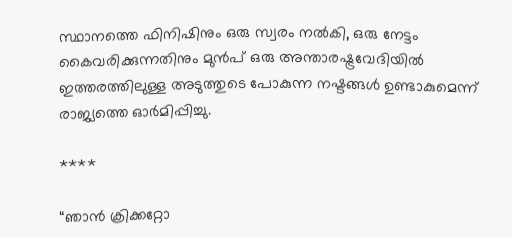സ്ഥാനത്തെ ഫിനിഷിനും ഒരു സ്വരം നൽകി, ഒരു നേട്ടം കൈവരിക്കുന്നതിനും മുൻപ് ഒരു അന്താരഷ്ട്രവേദിയിൽ ഇത്തരത്തിലുള്ള അടുത്തുടെ പോകുന്ന നഷ്ടങ്ങൾ ഉണ്ടാകുമെന്ന് രാജ്യത്തെ ഓർമിപ്പിച്ചു.

****

“ഞാൻ ക്രിക്കറ്റോ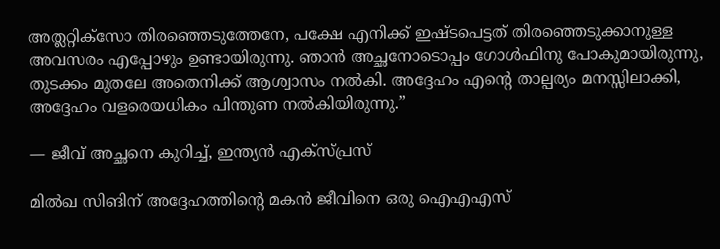അത്ലറ്റിക്സോ തിരഞ്ഞെടുത്തേനേ, പക്ഷേ എനിക്ക് ഇഷ്ടപെട്ടത് തിരഞ്ഞെടുക്കാനുള്ള അവസരം എപ്പോഴും ഉണ്ടായിരുന്നു. ഞാൻ അച്ഛനോടൊപ്പം ഗോൾഫിനു പോകുമായിരുന്നു, തുടക്കം മുതലേ അതെനിക്ക് ആശ്വാസം നൽകി. അദ്ദേഹം എന്റെ താല്പര്യം മനസ്സിലാക്കി, അദ്ദേഹം വളരെയധികം പിന്തുണ നൽകിയിരുന്നു.”

— ജീവ് അച്ഛനെ കുറിച്ച്, ഇന്ത്യൻ എക്സ്പ്രസ്

മിൽഖ സിങിന് അദ്ദേഹത്തിന്റെ മകൻ ജീവിനെ ഒരു ഐഎഎസ്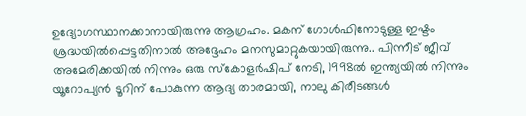ഉദ്യോഗസ്ഥാനക്കാനായിരുന്നു ആഗ്രഹം. മകന് ഗോൾഫിനോടുള്ള ഇഷ്ടം ശ്രദ്ധയിൽപ്പെട്ടതിനാൽ അദ്ദേഹം മനസുമാറ്റുകയായിരുന്നു.. പിന്നീട് ജീവ് അമേരിക്കയിൽ നിന്നും ഒരു സ്കോളർഷിപ് നേടി, 1998ൽ ഇന്ത്യയിൽ നിന്നും യൂറോപ്യൻ ടൂറിന് പോകുന്ന ആദ്യ താരമായി, നാലു കിരീടങ്ങൾ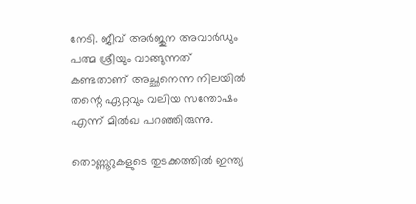നേടി. ജീവ് അർജുന അവാർഡും പത്മ ശ്രീയും വാങ്ങുന്നത് കണ്ടതാണ് അച്ഛനെന്ന നിലയിൽ തന്റെ ഏറ്റവും വലിയ സന്തോഷം എന്ന് മിൽഖ പറഞ്ഞിരുന്നു.

തൊണ്ണൂറുകളുടെ തുടക്കത്തിൽ ഇന്ത്യ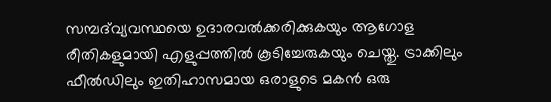സമ്പദ്‌വ്യവസ്ഥയെ ഉദാരവൽക്കരിക്കുകയും ആഗോള രീതികളുമായി എളുപ്പത്തിൽ കൂടിച്ചേരുകയും ചെയ്തു. ട്രാക്കിലും ഫീൽഡിലും ഇതിഹാസമായ ഒരാളുടെ മകൻ ഒരു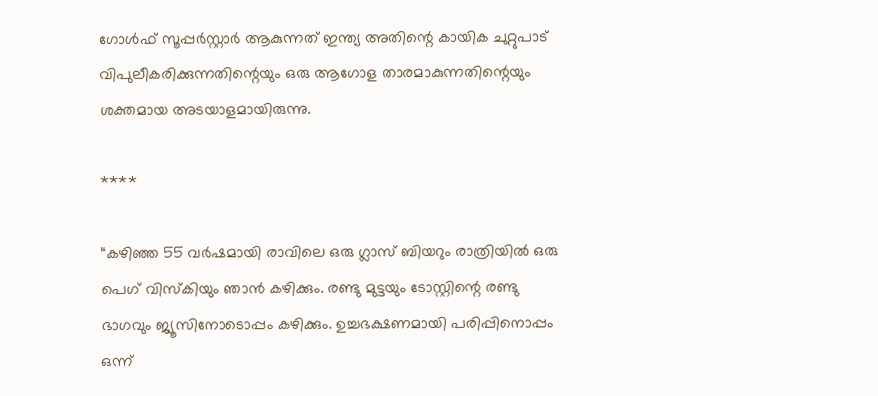ഗോൾഫ് സൂപ്പർസ്റ്റാർ ആകുന്നത് ഇന്ത്യ അതിന്റെ കായിക ചുറ്റുപാട് വിപുലീകരിക്കുന്നതിന്റെയും ഒരു ആഗോള താരമാകുന്നതിന്റെയും ശക്തമായ അടയാളമായിരുന്നു.

****

“കഴിഞ്ഞ 55 വർഷമായി രാവിലെ ഒരു ഗ്ലാസ് ബിയറും രാത്രിയിൽ ഒരു പെഗ് വിസ്കിയും ഞാൻ കഴിക്കും. രണ്ടു മുട്ടയും ടോസ്റ്റിന്റെ രണ്ടു ഭാഗവും ജ്യൂസിനോടൊപ്പം കഴിക്കും. ഉച്ചഭക്ഷണമായി പരിപ്പിനൊപ്പം ഒന്ന്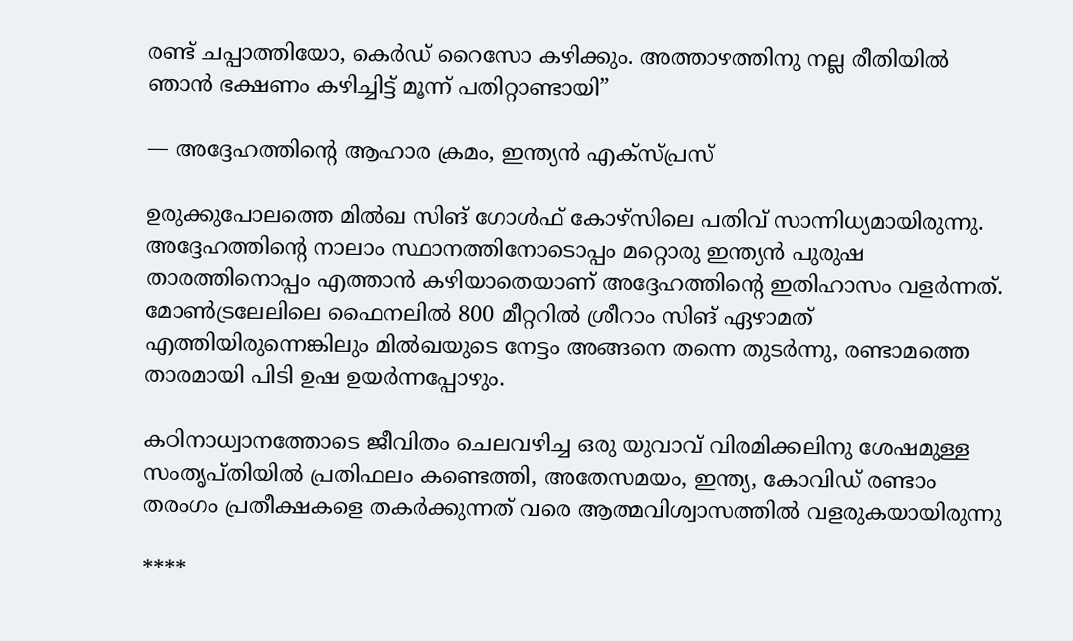രണ്ട് ചപ്പാത്തിയോ, കെർഡ് റൈസോ കഴിക്കും. അത്താഴത്തിനു നല്ല രീതിയിൽ ഞാൻ ഭക്ഷണം കഴിച്ചിട്ട് മൂന്ന് പതിറ്റാണ്ടായി”

— അദ്ദേഹത്തിന്റെ ആഹാര ക്രമം, ഇന്ത്യൻ എക്സ്പ്രസ്

ഉരുക്കുപോലത്തെ മിൽഖ സിങ് ഗോൾഫ് കോഴ്സിലെ പതിവ് സാന്നിധ്യമായിരുന്നു. അദ്ദേഹത്തിന്റെ നാലാം സ്ഥാനത്തിനോടൊപ്പം മറ്റൊരു ഇന്ത്യൻ പുരുഷ താരത്തിനൊപ്പം എത്താൻ കഴിയാതെയാണ് അദ്ദേഹത്തിന്റെ ഇതിഹാസം വളർന്നത്. മോൺട്രലേലിലെ ഫൈനലിൽ 800 മീറ്ററിൽ ശ്രീറാം സിങ് ഏഴാമത് എത്തിയിരുന്നെങ്കിലും മിൽഖയുടെ നേട്ടം അങ്ങനെ തന്നെ തുടർന്നു, രണ്ടാമത്തെ താരമായി പിടി ഉഷ ഉയർന്നപ്പോഴും.

കഠിനാധ്വാനത്തോടെ ജീവിതം ചെലവഴിച്ച ഒരു യുവാവ് വിരമിക്കലിനു ശേഷമുള്ള സംതൃപ്തിയിൽ പ്രതിഫലം കണ്ടെത്തി, അതേസമയം, ഇന്ത്യ, കോവിഡ് രണ്ടാം തരംഗം പ്രതീക്ഷകളെ തകർക്കുന്നത് വരെ ആത്മവിശ്വാസത്തിൽ വളരുകയായിരുന്നു

****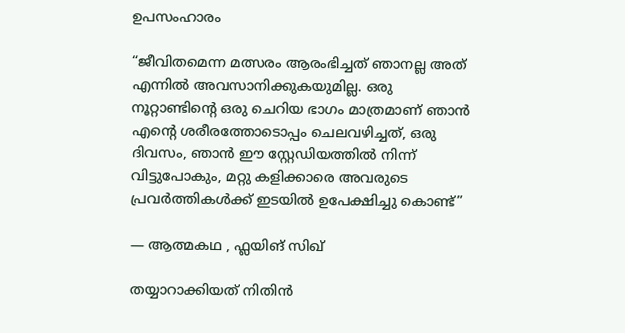ഉപസംഹാരം

“ജീവിതമെന്ന മത്സരം ആരംഭിച്ചത് ഞാനല്ല അത് എന്നിൽ അവസാനിക്കുകയുമില്ല. ഒരു നൂറ്റാണ്ടിന്റെ ഒരു ചെറിയ ഭാഗം മാത്രമാണ് ഞാൻ എന്റെ ശരീരത്തോടൊപ്പം ചെലവഴിച്ചത്, ഒരു ദിവസം, ഞാൻ ഈ സ്റ്റേഡിയത്തിൽ നിന്ന് വിട്ടുപോകും, മറ്റു കളിക്കാരെ അവരുടെ പ്രവർത്തികൾക്ക് ഇടയിൽ ഉപേക്ഷിച്ചു കൊണ്ട്”

— ആത്മകഥ , ഫ്ലയിങ് സിഖ്

തയ്യാറാക്കിയത് നിതിൻ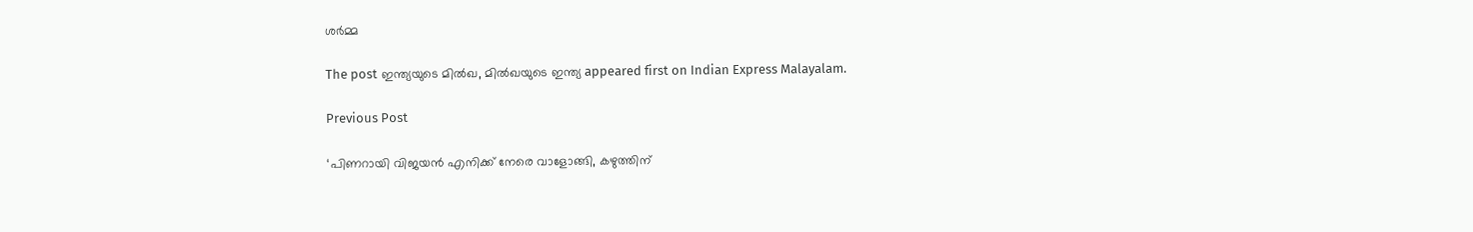ശർമ്മ

The post ഇന്ത്യയുടെ മിൽഖ, മിൽഖയുടെ ഇന്ത്യ appeared first on Indian Express Malayalam.

Previous Post

‘പിണറായി വിജയന്‍ എനിക്ക് നേരെ വാളോങ്ങി, കഴുത്തിന്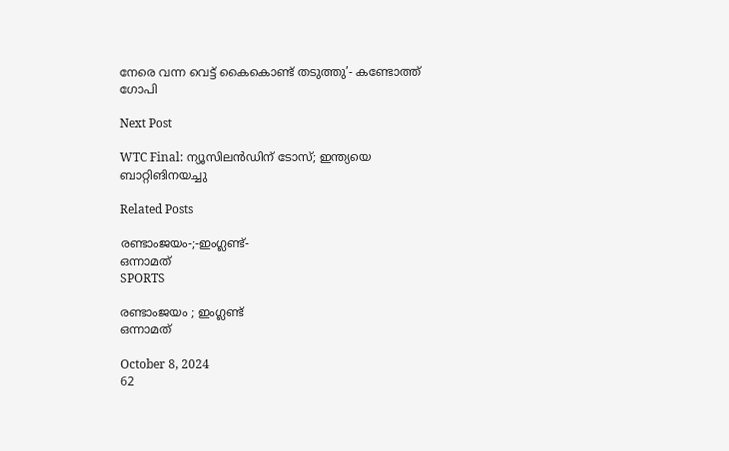നേരെ വന്ന വെട്ട് കൈകൊണ്ട് തടുത്തു’- കണ്ടോത്ത് ഗോപി

Next Post

WTC Final: ന്യൂസിലൻഡിന് ടോസ്; ഇന്ത്യയെ ബാറ്റിങിനയച്ചു

Related Posts

രണ്ടാംജയം-;-ഇംഗ്ലണ്ട്-
ഒന്നാമത്‌
SPORTS

രണ്ടാംജയം ; ഇംഗ്ലണ്ട്
ഒന്നാമത്‌

October 8, 2024
62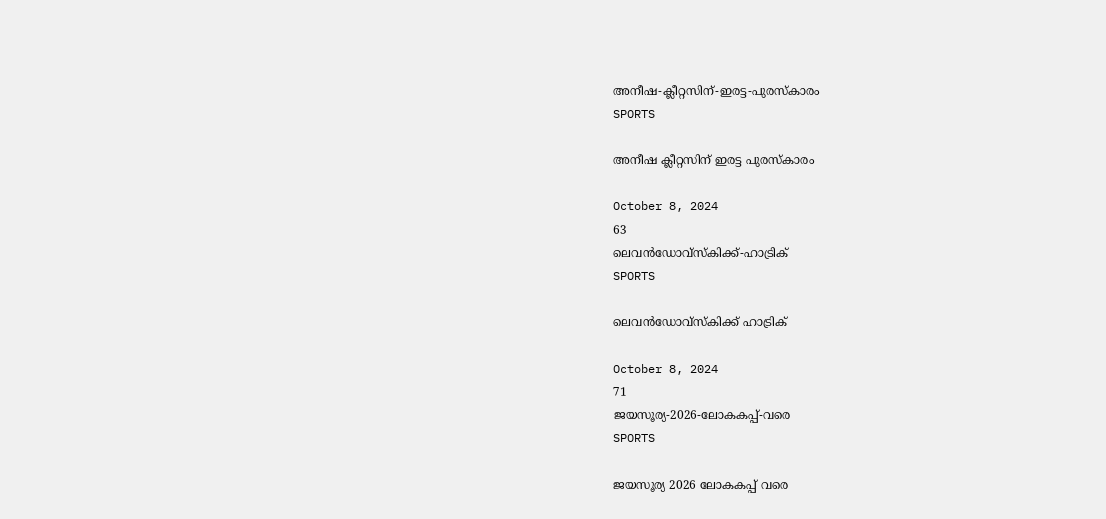അനീഷ-ക്ലീറ്റസിന്-ഇരട്ട-പുരസ്കാരം
SPORTS

അനീഷ ക്ലീറ്റസിന് ഇരട്ട പുരസ്കാരം

October 8, 2024
63
ലെവൻഡോവ്‌സ്‌കിക്ക്‌-ഹാട്രിക്‌
SPORTS

ലെവൻഡോവ്‌സ്‌കിക്ക്‌ ഹാട്രിക്‌

October 8, 2024
71
ജയസൂര്യ-2026-ലോകകപ്പ്‌-വരെ
SPORTS

ജയസൂര്യ 2026 ലോകകപ്പ്‌ വരെ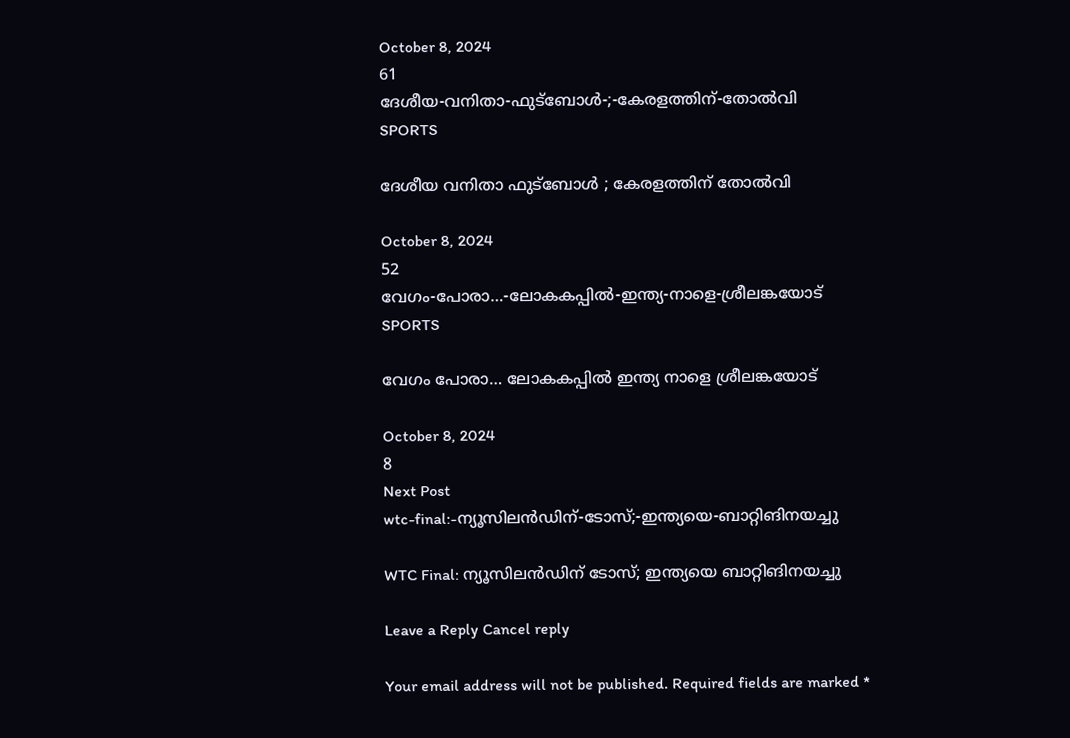October 8, 2024
61
ദേശീയ-വനിതാ-ഫുട്ബോൾ-;-കേരളത്തിന്-തോൽവി
SPORTS

ദേശീയ വനിതാ ഫുട്ബോൾ ; കേരളത്തിന് തോൽവി

October 8, 2024
52
വേഗം-പോരാ…-ലോകകപ്പിൽ-ഇന്ത്യ-നാളെ-ശ്രീലങ്കയോട്
SPORTS

വേഗം പോരാ… ലോകകപ്പിൽ ഇന്ത്യ നാളെ ശ്രീലങ്കയോട്

October 8, 2024
8
Next Post
wtc-final:-ന്യൂസിലൻഡിന്-ടോസ്;-ഇന്ത്യയെ-ബാറ്റിങിനയച്ചു

WTC Final: ന്യൂസിലൻഡിന് ടോസ്; ഇന്ത്യയെ ബാറ്റിങിനയച്ചു

Leave a Reply Cancel reply

Your email address will not be published. Required fields are marked *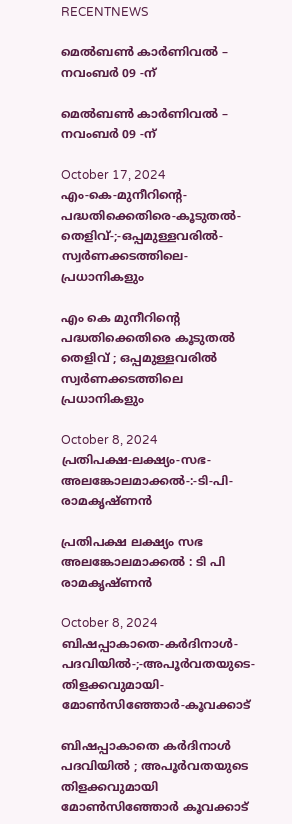RECENTNEWS

മെൽബൺ കാർണിവൽ – നവംബർ 09 -ന്

മെൽബൺ കാർണിവൽ – നവംബർ 09 -ന്

October 17, 2024
എം-കെ-മുനീറിന്റെ-പദ്ധതിക്കെതിരെ-കൂടുതൽ-തെളിവ്‌-;-ഒപ്പമുള്ളവരിൽ-
സ്വർണക്കടത്തിലെ-പ്രധാനികളും

എം കെ മുനീറിന്റെ പദ്ധതിക്കെതിരെ കൂടുതൽ തെളിവ്‌ ; ഒപ്പമുള്ളവരിൽ
സ്വർണക്കടത്തിലെ പ്രധാനികളും

October 8, 2024
പ്രതിപക്ഷ-ലക്ഷ്യം-സഭ-
അലങ്കോലമാക്കൽ-:-ടി-പി-രാമകൃഷ്‌ണൻ

പ്രതിപക്ഷ ലക്ഷ്യം സഭ
അലങ്കോലമാക്കൽ : ടി പി രാമകൃഷ്‌ണൻ

October 8, 2024
ബിഷപ്പാകാതെ-കർദിനാൾ-പദവിയിൽ-;-അപൂർവതയുടെ-തിളക്കവുമായി-മോൺസിഞ്ഞോർ-കൂവക്കാട്‌

ബിഷപ്പാകാതെ കർദിനാൾ പദവിയിൽ ; അപൂർവതയുടെ തിളക്കവുമായി മോൺസിഞ്ഞോർ കൂവക്കാട്‌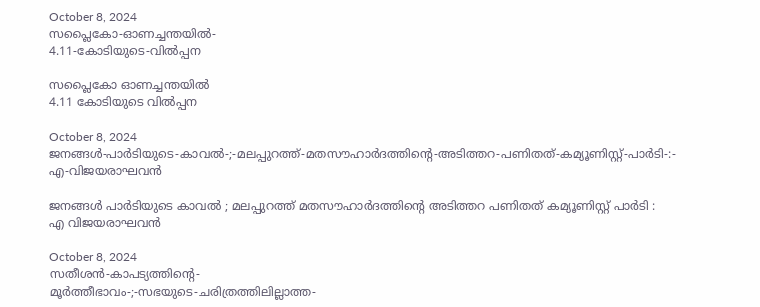October 8, 2024
സപ്ലൈകോ-ഓണച്ചന്തയിൽ-
4.11-കോടിയുടെ-വിൽപ്പന

സപ്ലൈകോ ഓണച്ചന്തയിൽ
4.11 കോടിയുടെ വിൽപ്പന

October 8, 2024
ജനങ്ങൾ-പാർടിയുടെ-കാവൽ-;-മലപ്പുറത്ത്-മതസൗഹാർദത്തിന്റെ-അടിത്തറ-പണിതത്-കമ്യൂണിസ്റ്റ്-പാർടി-:-
എ-വിജയരാഘവൻ

ജനങ്ങൾ പാർടിയുടെ കാവൽ ; മലപ്പുറത്ത് മതസൗഹാർദത്തിന്റെ അടിത്തറ പണിതത് കമ്യൂണിസ്റ്റ് പാർടി :
എ വിജയരാഘവൻ

October 8, 2024
സതീശൻ-കാപട്യത്തിന്റെ-
മൂർത്തീഭാവം-;-സഭയുടെ-ചരിത്രത്തിലില്ലാത്ത-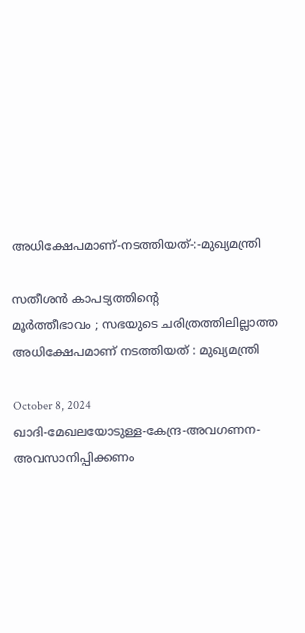അധിക്ഷേപമാണ്‌-നടത്തിയത്‌-:-മുഖ്യമന്ത്രി

സതീശൻ കാപട്യത്തിന്റെ
മൂർത്തീഭാവം ; സഭയുടെ ചരിത്രത്തിലില്ലാത്ത അധിക്ഷേപമാണ്‌ നടത്തിയത്‌ : മുഖ്യമന്ത്രി

October 8, 2024
ഖാദി-മേഖലയോടുള്ള-കേന്ദ്ര-അവഗണന-അവസാനിപ്പിക്കണം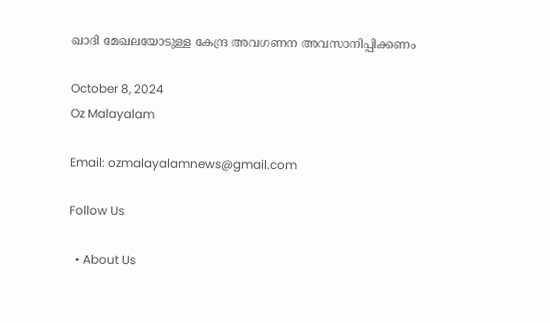ഖാദി മേഖലയോടുള്ള കേന്ദ്ര അവഗണന അവസാനിപ്പിക്കണം

October 8, 2024
Oz Malayalam

Email: ozmalayalamnews@gmail.com

Follow Us

  • About Us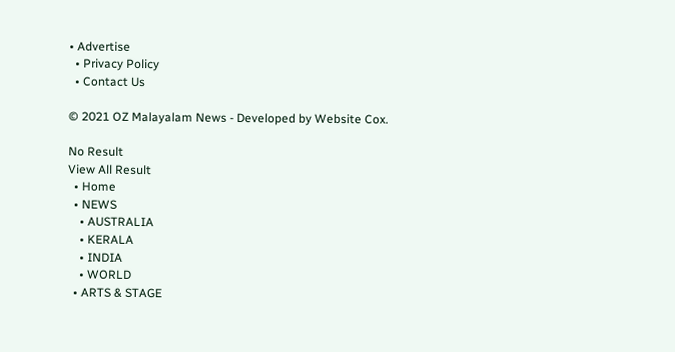• Advertise
  • Privacy Policy
  • Contact Us

© 2021 OZ Malayalam News - Developed by Website Cox.

No Result
View All Result
  • Home
  • NEWS
    • AUSTRALIA
    • KERALA
    • INDIA
    • WORLD
  • ARTS & STAGE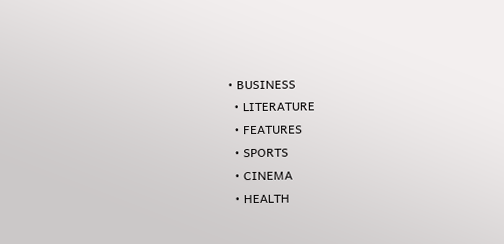• BUSINESS
  • LITERATURE
  • FEATURES
  • SPORTS
  • CINEMA
  • HEALTH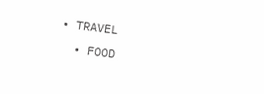• TRAVEL
  • FOOD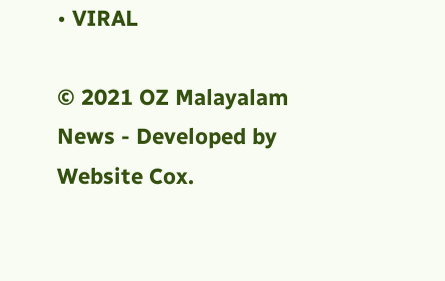• VIRAL

© 2021 OZ Malayalam News - Developed by Website Cox.